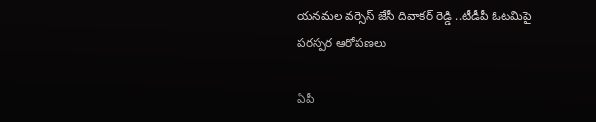యనమల వర్సెస్ జేసీ దివాకర్ రెడ్డి ..టీడీపీ ఓటమిపై పరస్పర ఆరోపణలు

ఏపీ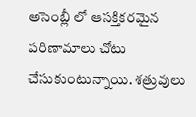అసెంబ్లీ లో ఆసక్తికరమైన పరిణామాలు చోటు చేసుకుంటున్నాయి. శత్రువులు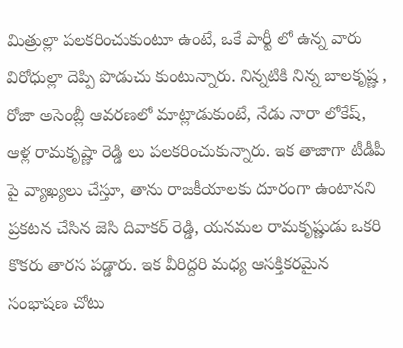మిత్రుల్లా పలకరించుకుంటూ ఉంటే, ఒకే పార్టీ లో ఉన్న వారు విరోధుల్లా దెప్పి పొడుచు కుంటున్నారు. నిన్నటికి నిన్న బాలకృష్ణ , రోజా అసెంబ్లీ ఆవరణలో మాట్లాడుకుంటే, నేడు నారా లోకేష్, ఆళ్ల రామకృష్ణా రెడ్డి లు పలకరించుకున్నారు. ఇక తాజాగా టీడీపీ పై వ్యాఖ్యలు చేస్తూ, తాను రాజకీయాలకు దూరంగా ఉంటానని ప్రకటన చేసిన జెసి దివాకర్ రెడ్డి, యనమల రామకృష్ణుడు ఒకరి కొకరు తారస పడ్డారు. ఇక వీరిద్దరి మధ్య ఆసక్తికరమైన సంభాషణ చోటు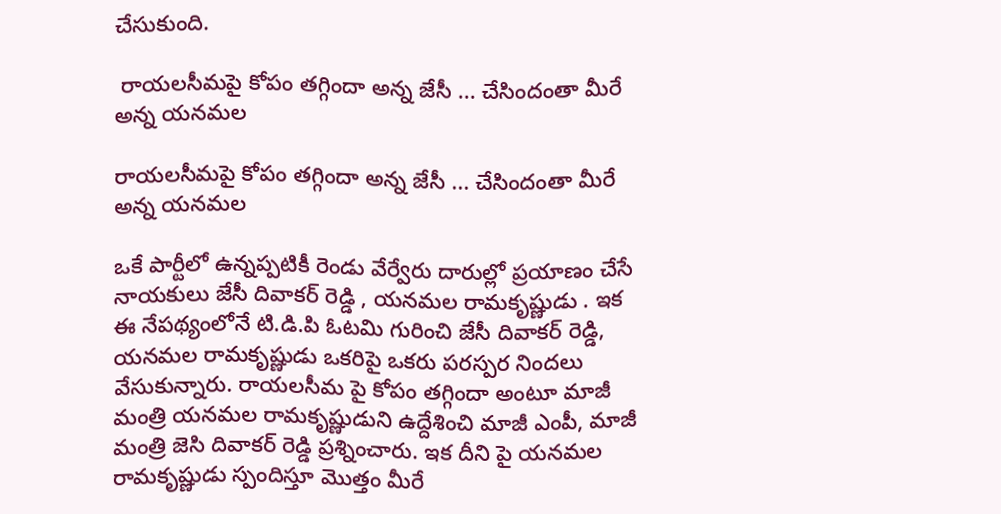చేసుకుంది.

 రాయలసీమపై కోపం తగ్గిందా అన్న జేసీ ... చేసిందంతా మీరే అన్న యనమల

రాయలసీమపై కోపం తగ్గిందా అన్న జేసీ ... చేసిందంతా మీరే అన్న యనమల

ఒకే పార్టీలో ఉన్నప్పటికీ రెండు వేర్వేరు దారుల్లో ప్రయాణం చేసే నాయకులు జేసీ దివాకర్ రెడ్డి , యనమల రామకృష్ణుడు . ఇక ఈ నేపథ్యంలోనే టి.డి.పి ఓటమి గురించి జేసీ దివాకర్ రెడ్డి, యనమల రామకృష్ణుడు ఒకరిపై ఒకరు పరస్పర నిందలు వేసుకున్నారు. రాయలసీమ పై కోపం తగ్గిందా అంటూ మాజీ మంత్రి యనమల రామకృష్ణుడుని ఉద్దేశించి మాజీ ఎంపీ, మాజీ మంత్రి జెసి దివాకర్ రెడ్డి ప్రశ్నించారు. ఇక దీని పై యనమల రామకృష్ణుడు స్పందిస్తూ మొత్తం మీరే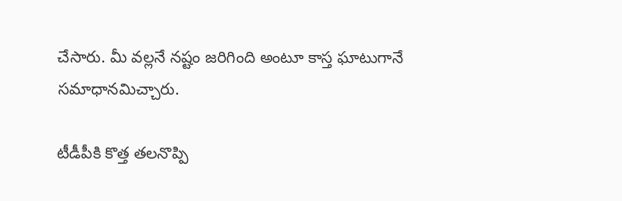చేసారు. మీ వల్లనే నష్టం జరిగింది అంటూ కాస్త ఘాటుగానే సమాధానమిచ్చారు.

టీడీపీకి కొత్త తలనొప్పి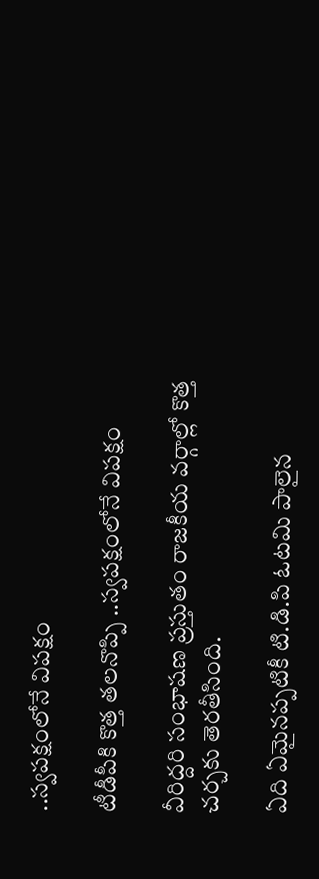..స్వపక్షంలోనే విపక్షం

టీడీపీకి కొత్త తలనొప్పి ..స్వపక్షంలోనే విపక్షం

వీరిద్దరి సంభాషణ ప్రస్తుతం రాజకీయ వర్గాల్లో కొత్త చర్చకు తెరతీసింది.

ఏది ఏమైనప్పటికీ టి.డి.పి ఓటమి పాలైన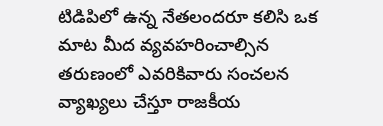టిడిపిలో ఉన్న నేతలందరూ కలిసి ఒక మాట మీద వ్యవహరించాల్సిన తరుణంలో ఎవరికివారు సంచలన వ్యాఖ్యలు చేస్తూ రాజకీయ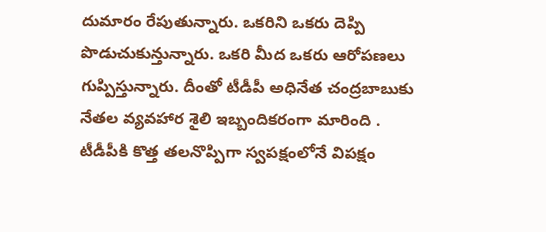దుమారం రేపుతున్నారు. ఒకరిని ఒకరు దెప్పి పొడుచుకున్తున్నారు. ఒకరి మీద ఒకరు ఆరోపణలు గుప్పిస్తున్నారు. దీంతో టీడీపీ అధినేత చంద్రబాబుకు నేతల వ్యవహార శైలి ఇబ్బందికరంగా మారింది . టీడీపీకి కొత్త తలనొప్పిగా స్వపక్షంలోనే విపక్షం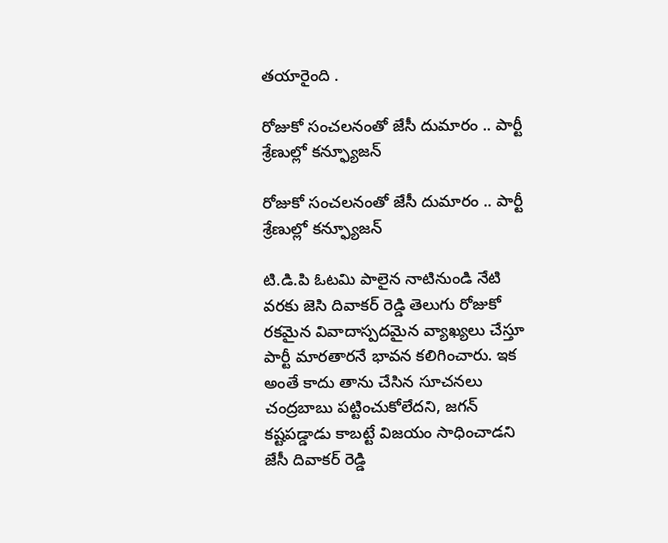తయారైంది .

రోజుకో సంచలనంతో జేసీ దుమారం .. పార్టీ శ్రేణుల్లో కన్ఫ్యూజన్

రోజుకో సంచలనంతో జేసీ దుమారం .. పార్టీ శ్రేణుల్లో కన్ఫ్యూజన్

టి.డి.పి ఓటమి పాలైన నాటినుండి నేటి వరకు జెసి దివాకర్ రెడ్డి తెలుగు రోజుకో రకమైన వివాదాస్పదమైన వ్యాఖ్యలు చేస్తూ పార్టీ మారతారనే భావన కలిగించారు. ఇక అంతే కాదు తాను చేసిన సూచనలు చంద్రబాబు పట్టించుకోలేదని, జగన్ కష్టపడ్డాడు కాబట్టే విజయం సాధించాడని జేసీ దివాకర్ రెడ్డి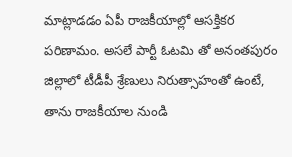మాట్లాడడం ఏపీ రాజకీయాల్లో ఆసక్తికర పరిణామం. అసలే పార్టీ ఓటమి తో అనంతపురం జిల్లాలో టీడీపీ శ్రేణులు నిరుత్సాహంతో ఉంటే, తాను రాజకీయాల నుండి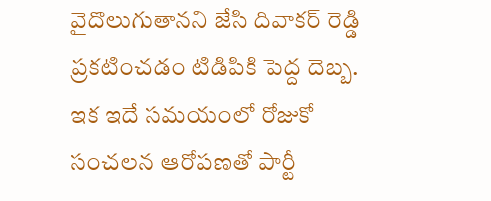వైదొలుగుతానని జేసి దివాకర్ రెడ్డి ప్రకటించడం టిడిపికి పెద్ద దెబ్బ.
ఇక ఇదే సమయంలో రోజుకో సంచలన ఆరోపణతో పార్టీ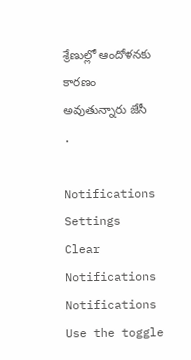శ్రేణుల్లో ఆందోళనకు కారణం అవుతున్నారు జేసీ .

Notifications
Settings
Clear Notifications
Notifications
Use the toggle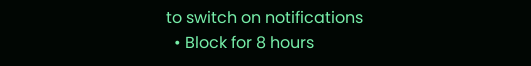to switch on notifications
  • Block for 8 hours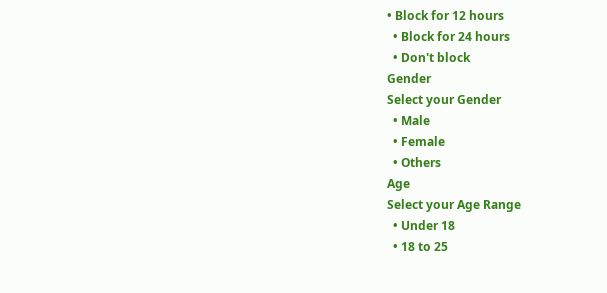• Block for 12 hours
  • Block for 24 hours
  • Don't block
Gender
Select your Gender
  • Male
  • Female
  • Others
Age
Select your Age Range
  • Under 18
  • 18 to 25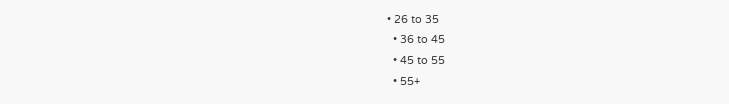• 26 to 35
  • 36 to 45
  • 45 to 55
  • 55+